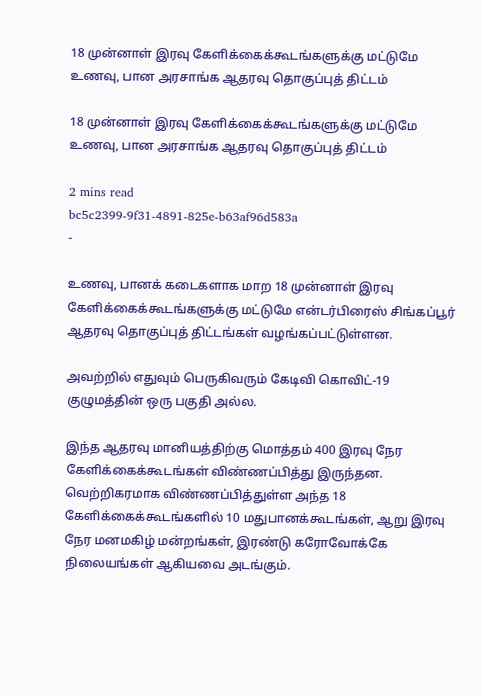18 முன்னாள் இரவு கேளிக்கைக்கூடங்களுக்கு மட்டுமே உணவு, பான அரசாங்க ஆதரவு தொகுப்புத் திட்டம்

18 முன்னாள் இரவு கேளிக்கைக்கூடங்களுக்கு மட்டுமே உணவு, பான அரசாங்க ஆதரவு தொகுப்புத் திட்டம்

2 mins read
bc5c2399-9f31-4891-825e-b63af96d583a
-

உணவு, பானக் கடைகளாக மாற 18 முன்னாள் இரவு கேளிக்கைக்கூடங்களுக்கு மட்டுமே என்டர்பிரைஸ் சிங்கப்பூர் ஆதரவு தொகுப்புத் திட்டங்கள் வழங்கப்பட்டுள்ளன.

அவற்றில் எதுவும் பெருகிவரும் கேடிவி கொவிட்-19 குழுமத்தின் ஒரு பகுதி அல்ல.

இந்த ஆதரவு மானியத்திற்கு மொத்தம் 400 இரவு நேர கேளிக்கைக்கூடங்கள் விண்ணப்பித்து இருந்தன. வெற்றிகரமாக விண்ணப்பித்துள்ள அந்த 18 கேளிக்கைக்கூடங்களில் 10 மதுபானக்கூடங்கள், ஆறு இரவு நேர மனமகிழ் மன்றங்கள், இரண்டு கரோவோக்கே நிலையங்கள் ஆகியவை அடங்கும்.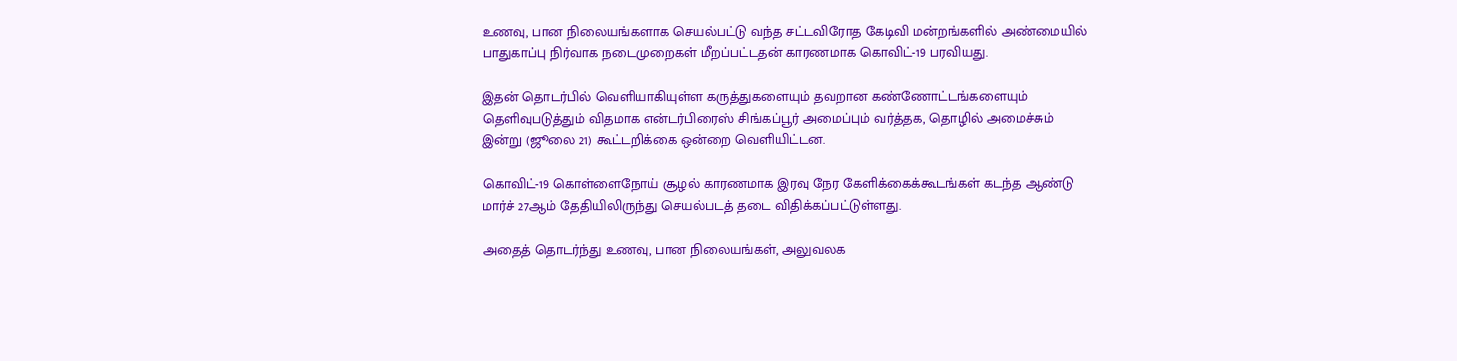உணவு, பான நிலையங்களாக செயல்பட்டு வந்த சட்டவிரோத கேடிவி மன்றங்களில் அண்மையில் பாதுகாப்பு நிர்வாக நடைமுறைகள் மீறப்பட்டதன் காரணமாக கொவிட்-19 பரவியது.

இதன் தொடர்பில் வெளியாகியுள்ள கருத்துகளையும் தவறான கண்ணோட்டங்களையும் தெளிவுபடுத்தும் விதமாக என்டர்பிரைஸ் சிங்கப்பூர் அமைப்பும் வர்த்தக, தொழில் அமைச்சும் இன்று (ஜூலை 21) கூட்டறிக்கை ஒன்றை வெளியிட்டன.

கொவிட்-19 கொள்ளைநோய் சூழல் காரணமாக இரவு நேர கேளிக்கைக்கூடங்கள் கடந்த ஆண்டு மார்ச் 27ஆம் தேதியிலிருந்து செயல்படத் தடை விதிக்கப்பட்டுள்ளது.

அதைத் தொடர்ந்து உணவு, பான நிலையங்கள், அலுவலக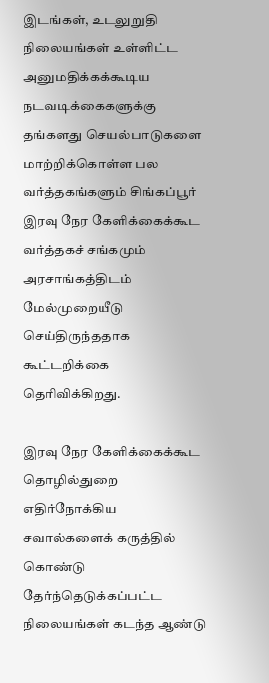இடங்கள், உடலுறுதி நிலையங்கள் உள்ளிட்ட அனுமதிக்கக்கூடிய நடவடிக்கைகளுக்கு தங்களது செயல்பாடுகளை மாற்றிக்கொள்ள பல வர்த்தகங்களும் சிங்கப்பூர் இரவு நேர கேளிக்கைக்கூட வர்த்தகச் சங்கமும் அரசாங்கத்திடம் மேல்முறையீடு செய்திருந்ததாக கூட்டறிக்கை தெரிவிக்கிறது.

இரவு நேர கேளிக்கைக்கூட தொழில்துறை எதிர்நோக்கிய சவால்களைக் கருத்தில் கொண்டு தேர்ந்தெடுக்கப்பட்ட நிலையங்கள் கடந்த ஆண்டு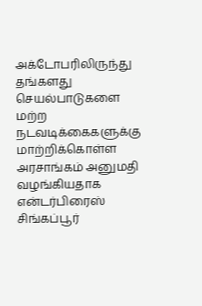அக்டோபரிலிருந்து தங்களது செயல்பாடுகளை மற்ற நடவடிக்கைகளுக்கு மாற்றிக்கொள்ள அரசாங்கம் அனுமதி வழங்கியதாக என்டர்பிரைஸ் சிங்கப்பூர்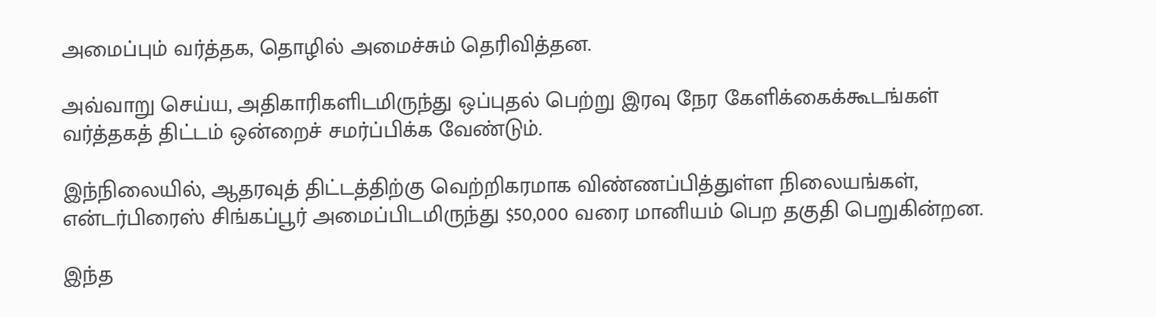அமைப்பும் வர்த்தக, தொழில் அமைச்சும் தெரிவித்தன.

அவ்வாறு செய்ய, அதிகாரிகளிடமிருந்து ஒப்புதல் பெற்று இரவு நேர கேளிக்கைக்கூடங்கள் வர்த்தகத் திட்டம் ஒன்றைச் சமர்ப்பிக்க வேண்டும்.

இந்நிலையில், ஆதரவுத் திட்டத்திற்கு வெற்றிகரமாக விண்ணப்பித்துள்ள நிலையங்கள், என்டர்பிரைஸ் சிங்கப்பூர் அமைப்பிடமிருந்து $50,000 வரை மானியம் பெற தகுதி பெறுகின்றன.

இந்த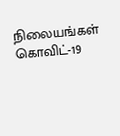நிலையங்கள் கொவிட்-19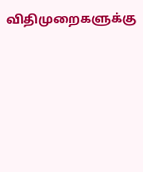விதிமுறைகளுக்கு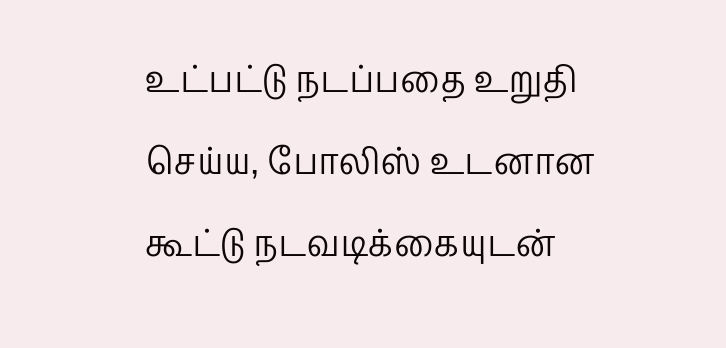உட்பட்டு நடப்பதை உறுதி செய்ய, போலிஸ் உடனான கூட்டு நடவடிக்கையுடன்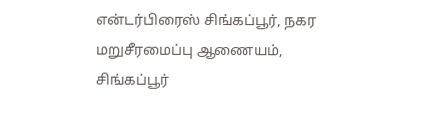என்டர்பிரைஸ் சிங்கப்பூர், நகர மறுசீரமைப்பு ஆணையம், சிங்கப்பூர்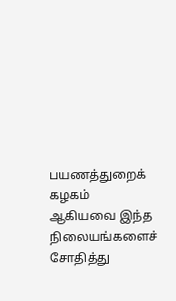பயணத்துறைக் கழகம் ஆகியவை இந்த நிலையங்களைச் சோதித்து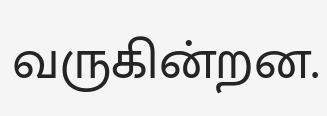வருகின்றன.